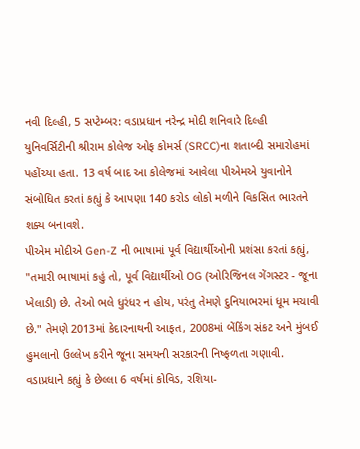નવી દિલ્હી, 5 સપ્ટેમ્બર: વડાપ્રધાન નરેન્દ્ર મોદી શનિવારે દિલ્હી યુનિવર્સિટીની શ્રીરામ કોલેજ ઓફ કોમર્સ (SRCC)ના શતાબ્દી સમારોહમાં પહોંચ્યા હતા. 13 વર્ષ બાદ આ કોલેજમાં આવેલા પીએમએ યુવાનોને સંબોધિત કરતાં કહ્યું કે આપણા 140 કરોડ લોકો મળીને વિકસિત ભારતને શક્ય બનાવશે.
પીએમ મોદીએ Gen-Z ની ભાષામાં પૂર્વ વિદ્યાર્થીઓની પ્રશંસા કરતાં કહ્યું, "તમારી ભાષામાં કહું તો, પૂર્વ વિદ્યાર્થીઓ OG (ઓરિજિનલ ગેંગસ્ટર - જૂના ખેલાડી) છે. તેઓ ભલે ધુરંધર ન હોય, પરંતુ તેમણે દુનિયાભરમાં ધૂમ મચાવી છે." તેમણે 2013માં કેદારનાથની આફત, 2008માં બેંકિંગ સંકટ અને મુંબઈ હુમલાનો ઉલ્લેખ કરીને જૂના સમયની સરકારની નિષ્ફળતા ગણાવી.
વડાપ્રધાને કહ્યું કે છેલ્લા 6 વર્ષમાં કોવિડ, રશિયા-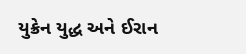યુક્રેન યુદ્ધ અને ઈરાન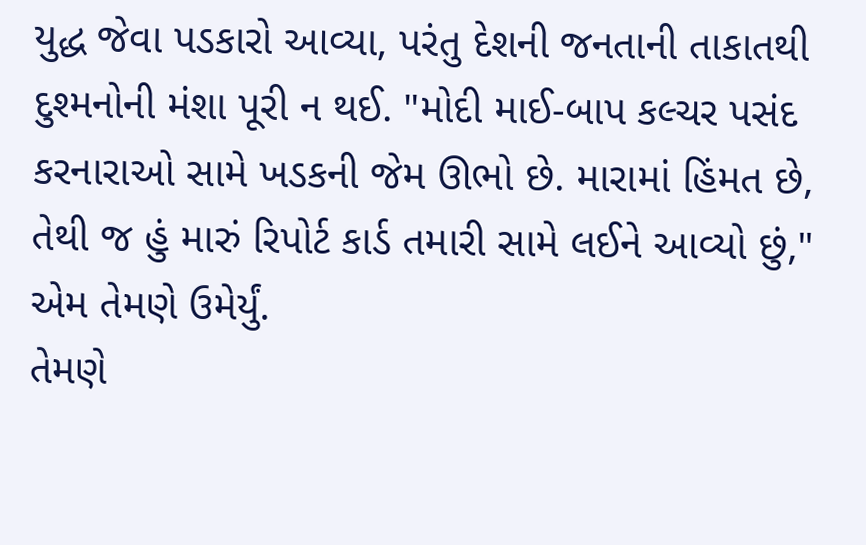યુદ્ધ જેવા પડકારો આવ્યા, પરંતુ દેશની જનતાની તાકાતથી દુશ્મનોની મંશા પૂરી ન થઈ. "મોદી માઈ-બાપ કલ્ચર પસંદ કરનારાઓ સામે ખડકની જેમ ઊભો છે. મારામાં હિંમત છે, તેથી જ હું મારું રિપોર્ટ કાર્ડ તમારી સામે લઈને આવ્યો છું," એમ તેમણે ઉમેર્યું.
તેમણે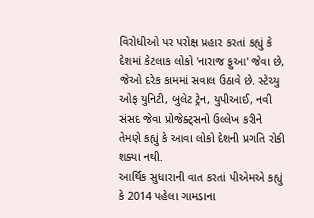વિરોધીઓ પર પરોક્ષ પ્રહાર કરતાં કહ્યું કે દેશમાં કેટલાક લોકો 'નારાજ ફુઆ' જેવા છે, જેઓ દરેક કામમાં સવાલ ઉઠાવે છે. સ્ટેચ્યુ ઓફ યુનિટી, બુલેટ ટ્રેન, યુપીઆઈ, નવી સંસદ જેવા પ્રોજેક્ટ્સનો ઉલ્લેખ કરીને તેમણે કહ્યું કે આવા લોકો દેશની પ્રગતિ રોકી શક્યા નથી.
આર્થિક સુધારાની વાત કરતાં પીએમએ કહ્યું કે 2014 પહેલા ગામડાના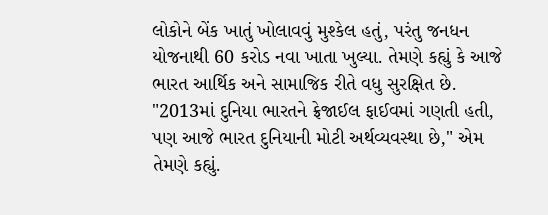લોકોને બેંક ખાતું ખોલાવવું મુશ્કેલ હતું, પરંતુ જનધન યોજનાથી 60 કરોડ નવા ખાતા ખુલ્યા. તેમણે કહ્યું કે આજે ભારત આર્થિક અને સામાજિક રીતે વધુ સુરક્ષિત છે. "2013માં દુનિયા ભારતને ફ્રેજાઈલ ફાઈવમાં ગણતી હતી, પણ આજે ભારત દુનિયાની મોટી અર્થવ્યવસ્થા છે," એમ તેમણે કહ્યું.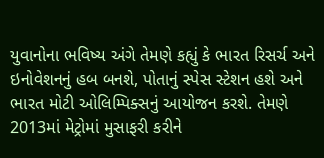યુવાનોના ભવિષ્ય અંગે તેમણે કહ્યું કે ભારત રિસર્ચ અને ઇનોવેશનનું હબ બનશે, પોતાનું સ્પેસ સ્ટેશન હશે અને ભારત મોટી ઓલિમ્પિક્સનું આયોજન કરશે. તેમણે 2013માં મેટ્રોમાં મુસાફરી કરીને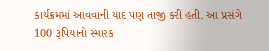કાર્યક્રમમાં આવવાની યાદ પણ તાજી કરી હતી. આ પ્રસંગે 100 રૂપિયાનો સ્મારક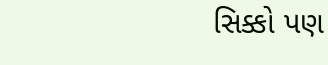સિક્કો પણ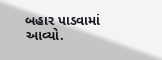બહાર પાડવામાં આવ્યો.